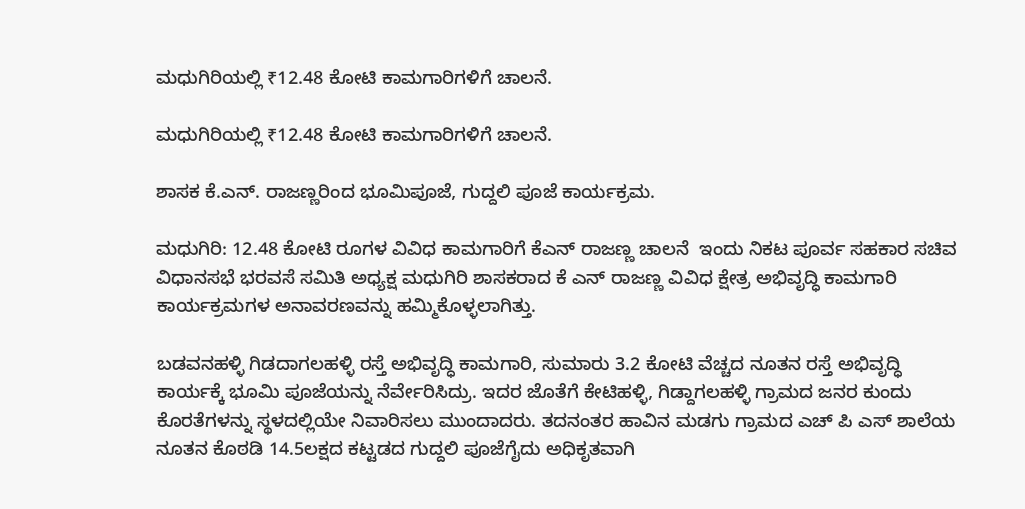ಮಧುಗಿರಿಯಲ್ಲಿ ₹12.48 ಕೋಟಿ ಕಾಮಗಾರಿಗಳಿಗೆ ಚಾಲನೆ.

ಮಧುಗಿರಿಯಲ್ಲಿ ₹12.48 ಕೋಟಿ ಕಾಮಗಾರಿಗಳಿಗೆ ಚಾಲನೆ.

ಶಾಸಕ ಕೆ.ಎನ್. ರಾಜಣ್ಣರಿಂದ ಭೂಮಿಪೂಜೆ, ಗುದ್ದಲಿ ಪೂಜೆ ಕಾರ್ಯಕ್ರಮ.

ಮಧುಗಿರಿ: 12.48 ಕೋಟಿ ರೂಗಳ ವಿವಿಧ ಕಾಮಗಾರಿಗೆ ಕೆಎನ್ ರಾಜಣ್ಣ ಚಾಲನೆ  ಇಂದು ನಿಕಟ ಪೂರ್ವ ಸಹಕಾರ ಸಚಿವ ವಿಧಾನಸಭೆ ಭರವಸೆ ಸಮಿತಿ ಅಧ್ಯಕ್ಷ ಮಧುಗಿರಿ ಶಾಸಕರಾದ ಕೆ ಎನ್ ರಾಜಣ್ಣ ವಿವಿಧ ಕ್ಷೇತ್ರ ಅಭಿವೃದ್ಧಿ ಕಾಮಗಾರಿ ಕಾರ್ಯಕ್ರಮಗಳ ಅನಾವರಣವನ್ನು ಹಮ್ಮಿಕೊಳ್ಳಲಾಗಿತ್ತು.

ಬಡವನಹಳ್ಳಿ ಗಿಡದಾಗಲಹಳ್ಳಿ ರಸ್ತೆ ಅಭಿವೃದ್ಧಿ ಕಾಮಗಾರಿ, ಸುಮಾರು 3.2 ಕೋಟಿ ವೆಚ್ಚದ ನೂತನ ರಸ್ತೆ ಅಭಿವೃದ್ಧಿ ಕಾರ್ಯಕ್ಕೆ ಭೂಮಿ ಪೂಜೆಯನ್ನು ನೆರ್ವೇರಿಸಿದ್ರು. ಇದರ ಜೊತೆಗೆ ಕೇಟಿಹಳ್ಳಿ, ಗಿಡ್ದಾಗಲಹಳ್ಳಿ ಗ್ರಾಮದ ಜನರ ಕುಂದು ಕೊರತೆಗಳನ್ನು ಸ್ಥಳದಲ್ಲಿಯೇ ನಿವಾರಿಸಲು ಮುಂದಾದರು. ತದನಂತರ ಹಾವಿನ ಮಡಗು ಗ್ರಾಮದ ಎಚ್ ಪಿ ಎಸ್ ಶಾಲೆಯ ನೂತನ ಕೊಠಡಿ 14.5ಲಕ್ಷದ ಕಟ್ಟಡದ ಗುದ್ದಲಿ ಪೂಜೆಗೈದು ಅಧಿಕೃತವಾಗಿ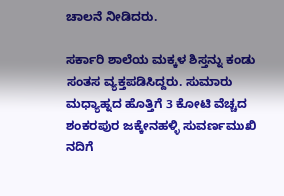ಚಾಲನೆ ನೀಡಿದರು.

ಸರ್ಕಾರಿ ಶಾಲೆಯ ಮಕ್ಕಳ ಶಿಸ್ತನ್ನು ಕಂಡು ಸಂತಸ ವ್ಯಕ್ತಪಡಿಸಿದ್ದರು. ಸುಮಾರು ಮಧ್ಯಾಹ್ನದ ಹೊತ್ತಿಗೆ 3 ಕೋಟಿ ವೆಚ್ಚದ ಶಂಕರಪುರ ಜಕ್ಕೇನಹಳ್ಳಿ ಸುವರ್ಣಮುಖಿ ನದಿಗೆ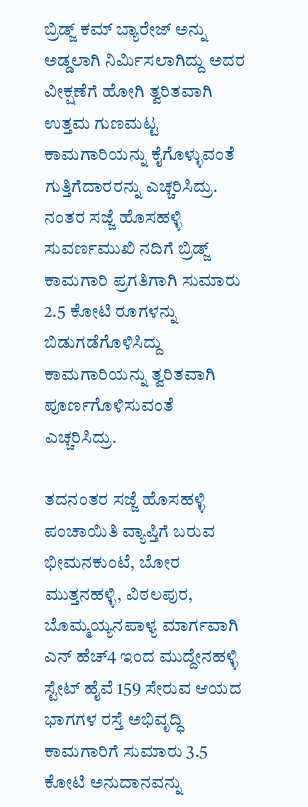ಬ್ರಿಡ್ಜ್ ಕಮ್ ಬ್ಯಾರೇಜ್ ಅನ್ನು ಅಡ್ಡಲಾಗಿ ನಿರ್ಮಿಸಲಾಗಿದ್ದು ಅದರ ವೀಕ್ಷಣೆಗೆ ಹೋಗಿ ತ್ವರಿತವಾಗಿ ಉತ್ತಮ ಗುಣಮಟ್ಟ ಕಾಮಗಾರಿಯನ್ನು ಕೈಗೊಳ್ಳುವಂತೆ ಗುತ್ತಿಗೆದಾರರನ್ನು ಎಚ್ಚರಿಸಿದ್ರು.  ನಂತರ ಸಜ್ಜೆ ಹೊಸಹಳ್ಳಿ ಸುವರ್ಣಮುಖಿ ನದಿಗೆ ಬ್ರಿಡ್ಜ್ ಕಾಮಗಾರಿ ಪ್ರಗತಿಗಾಗಿ ಸುಮಾರು 2.5 ಕೋಟಿ ರೂಗಳನ್ನು ಬಿಡುಗಡೆಗೊಳಿಸಿದ್ದು ಕಾಮಗಾರಿಯನ್ನು ತ್ವರಿತವಾಗಿ ಪೂರ್ಣಗೊಳಿಸುವಂತೆ ಎಚ್ಚರಿಸಿದ್ರು.

ತದನಂತರ ಸಜ್ಜೆ ಹೊಸಹಳ್ಳಿ ಪಂಚಾಯಿತಿ ವ್ಯಾಪ್ತಿಗೆ ಬರುವ ಭೀಮನಕುಂಟೆ, ಬೋರ ಮುತ್ತನಹಳ್ಳಿ, ವಿಠಲಪುರ, ಬೊಮ್ಮಯ್ಯನಪಾಳ್ಯ ಮಾರ್ಗವಾಗಿ ಎನ್ ಹೆಚ್4 ಇಂದ ಮುದ್ದೇನಹಳ್ಳಿ ಸ್ಟೇಟ್ ಹೈವೆ 159 ಸೇರುವ ಆಯದ ಭಾಗಗಳ ರಸ್ತೆ ಅಭಿವೃದ್ಧಿ ಕಾಮಗಾರಿಗೆ ಸುಮಾರು 3.5 ಕೋಟಿ ಅನುದಾನವನ್ನು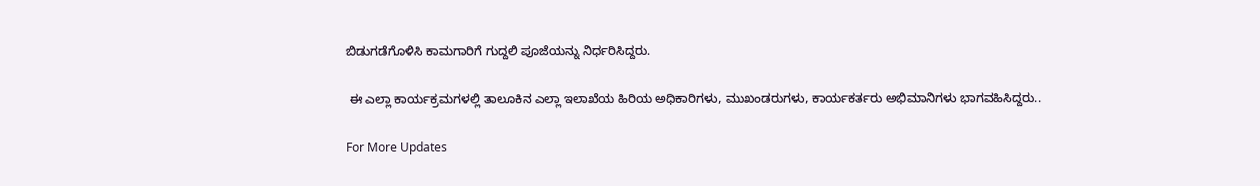ಬಿಡುಗಡೆಗೊಳಿಸಿ ಕಾಮಗಾರಿಗೆ ಗುದ್ದಲಿ ಪೂಜೆಯನ್ನು ನಿರ್ಧರಿಸಿದ್ದರು.

 ಈ ಎಲ್ಲಾ ಕಾರ್ಯಕ್ರಮಗಳಲ್ಲಿ ತಾಲೂಕಿನ ಎಲ್ಲಾ ಇಲಾಖೆಯ ಹಿರಿಯ ಅಧಿಕಾರಿಗಳು, ಮುಖಂಡರುಗಳು, ಕಾರ್ಯಕರ್ತರು ಅಭಿಮಾನಿಗಳು ಭಾಗವಹಿಸಿದ್ದರು..

For More Updates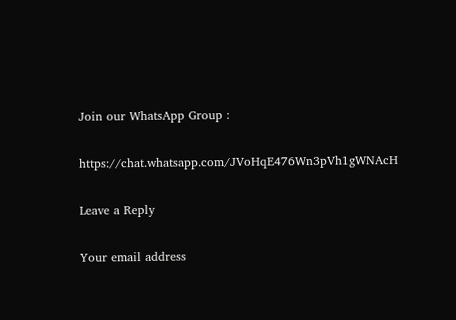Join our WhatsApp Group :

https://chat.whatsapp.com/JVoHqE476Wn3pVh1gWNAcH

Leave a Reply

Your email address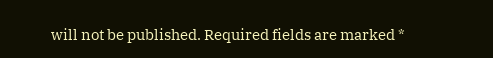will not be published. Required fields are marked *